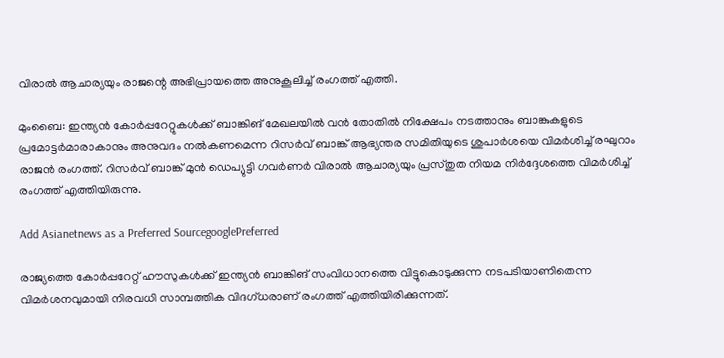വിരാല്‍ ആചാര്യയും രാജന്റെ അഭിപ്രായത്തെ അനുകൂലിച്ച് രംഗത്ത് എത്തി.

മുംബൈ: ഇന്ത്യന്‍ കോര്‍പ്പറേറ്റുകള്‍ക്ക് ബാങ്കിങ് മേഖലയില്‍ വന്‍ തോതില്‍ നിക്ഷേപം നടത്താനും ബാങ്കുകളുടെ പ്രമോട്ടര്‍മാരാകാനും അനുവദം നല്‍കണമെന്ന റിസര്‍വ് ബാങ്ക് ആഭ്യന്തര സമിതിയുടെ ശുപാര്‍ശയെ വിമര്‍ശിച്ച് രഘുറാം രാജന്‍ രംഗത്ത്. റിസര്‍വ് ബാങ്ക് മുന്‍ ഡെപ്യുട്ടി ഗവര്‍ണർ വിരാല്‍ ആചാര്യയും പ്രസ്തുത നിയമ നിര്‍ദ്ദേശത്തെ വിമര്‍ശിച്ച് രംഗത്ത് എത്തിയിരുന്നു.

Add Asianetnews as a Preferred SourcegooglePreferred

രാജ്യത്തെ കോര്‍പ്പറേറ്റ് ഹൗസുകള്‍ക്ക് ഇന്ത്യന്‍ ബാങ്കിങ് സംവിധാനത്തെ വിട്ടുകൊടുക്കുന്ന നടപടിയാണിതെന്ന വിമര്‍ശനവുമായി നിരവധി സാമ്പത്തിക വിദഗ്ധരാണ് രംഗത്ത് എത്തിയിരിക്കുന്നത്.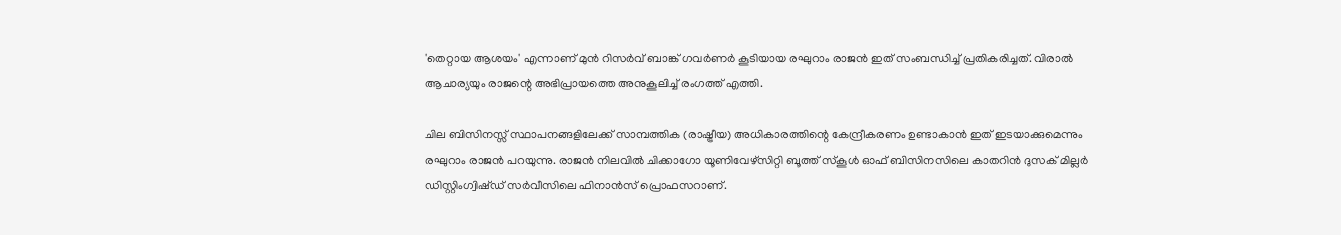'തെറ്റായ ആശയം' എന്നാണ് മുന്‍ റിസര്‍വ് ബാങ്ക് ഗവര്‍ണര്‍ കൂടിയായ രഘുറാം രാജന്‍ ഇത് സംബന്ധിച്ച് പ്രതികരിച്ചത്. വിരാല്‍ ആചാര്യയും രാജന്റെ അഭിപ്രായത്തെ അനുകൂലിച്ച് രംഗത്ത് എത്തി.

ചില ബിസിനസ്സ് സ്ഥാപനങ്ങളിലേക്ക് സാമ്പത്തിക (രാഷ്ട്രീയ) അധികാരത്തിന്റെ കേന്ദ്രീകരണം ഉണ്ടാകാൻ ഇത് ഇടയാക്കുമെന്നും രഘുറാം രാജൻ പറയുന്നു. രാജൻ നിലവിൽ ചിക്കാഗോ യൂണിവേഴ്സിറ്റി ബൂത്ത് സ്കൂൾ ഓഫ് ബിസിനസിലെ കാതറിൻ ദുസക് മില്ലർ ഡിസ്റ്റിംഗ്വിഷ്ഡ് സർവീസിലെ ഫിനാൻസ് പ്രൊഫസറാണ്.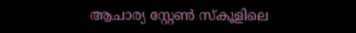ആചാര്യ സ്റ്റേൺ സ്കൂളിലെ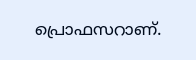പ്രൊഫസറാണ്.